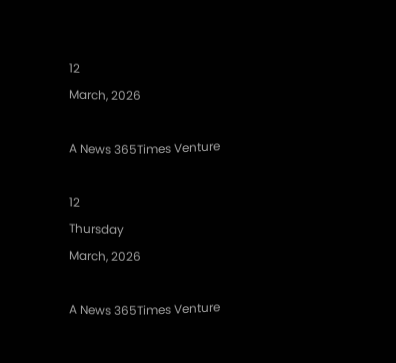12
March, 2026

A News 365Times Venture

12
Thursday
March, 2026

A News 365Times Venture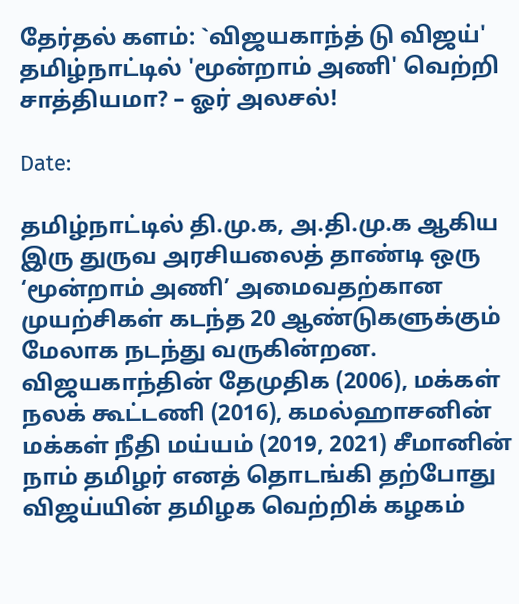தேர்தல் களம்: `விஜயகாந்த் டு விஜய்' தமிழ்நாட்டில் 'மூன்றாம் அணி' வெற்றி சாத்தியமா? – ஓர் அலசல்!

Date:

தமிழ்நாட்டில் தி.மு.க, அ.தி.மு.க ஆகிய இரு துருவ அரசியலைத் தாண்டி ஒரு ‘மூன்றாம் அணி’ அமைவதற்கான முயற்சிகள் கடந்த 20 ஆண்டுகளுக்கும் மேலாக நடந்து வருகின்றன. விஜயகாந்தின் தேமுதிக (2006), மக்கள் நலக் கூட்டணி (2016), கமல்ஹாசனின் மக்கள் நீதி மய்யம் (2019, 2021) சீமானின் நாம் தமிழர் எனத் தொடங்கி தற்போது விஜய்யின் தமிழக வெற்றிக் கழகம்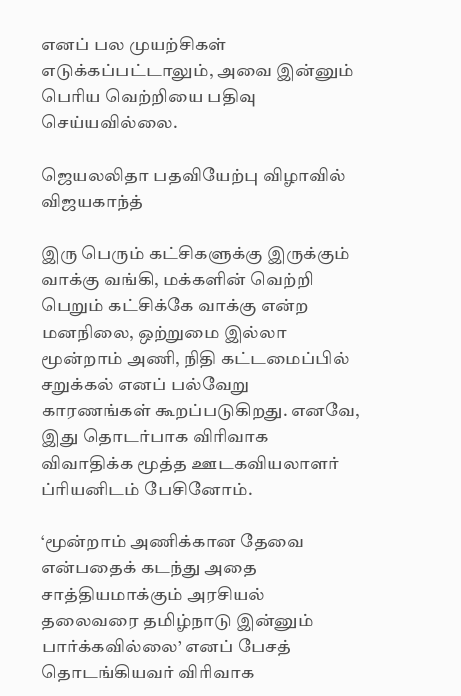எனப் பல முயற்சிகள் எடுக்கப்பட்டாலும், அவை இன்னும் பெரிய வெற்றியை பதிவு செய்யவில்லை.

ஜெயலலிதா பதவியேற்பு விழாவில் விஜயகாந்த்

இரு பெரும் கட்சிகளுக்கு இருக்கும் வாக்கு வங்கி, மக்களின் வெற்றி பெறும் கட்சிக்கே வாக்கு என்ற மனநிலை, ஒற்றுமை இல்லா மூன்றாம் அணி, நிதி கட்டமைப்பில் சறுக்கல் எனப் பல்வேறு காரணங்கள் கூறப்படுகிறது. எனவே, இது தொடர்பாக விரிவாக விவாதிக்க மூத்த ஊடகவியலாளர் ப்ரியனிடம் பேசினோம்.

‘மூன்றாம் அணிக்கான தேவை என்பதைக் கடந்து அதை சாத்தியமாக்கும் அரசியல் தலைவரை தமிழ்நாடு இன்னும் பார்க்கவில்லை’ எனப் பேசத் தொடங்கியவர் விரிவாக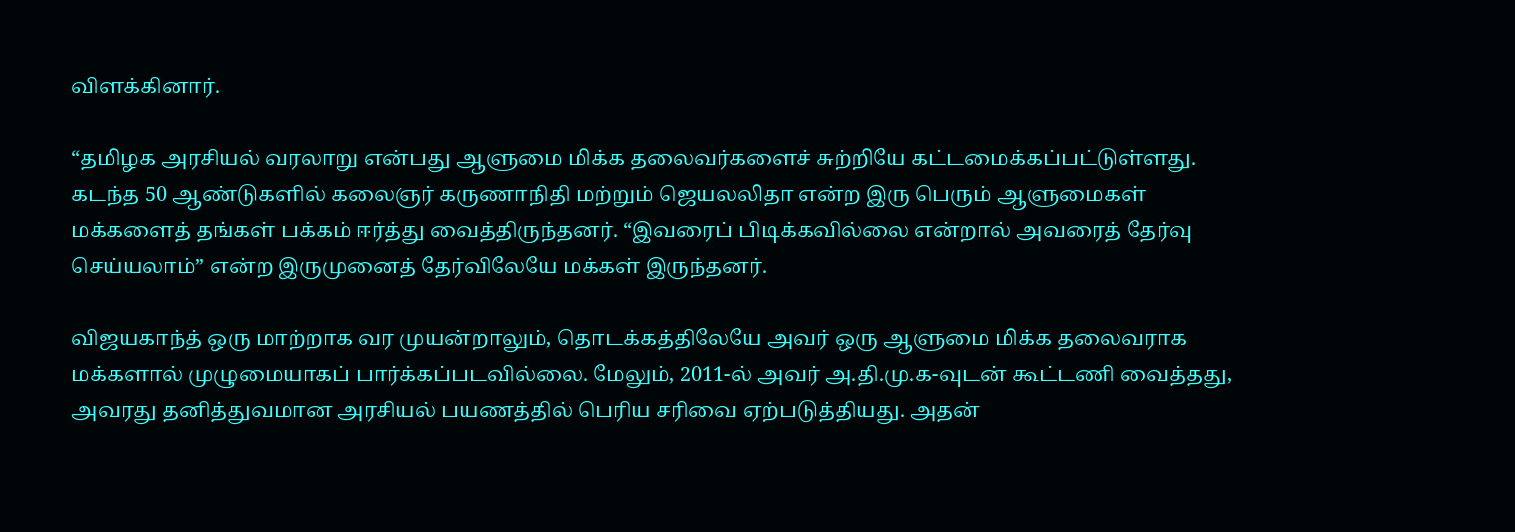விளக்கினார்.

“தமிழக அரசியல் வரலாறு என்பது ஆளுமை மிக்க தலைவர்களைச் சுற்றியே கட்டமைக்கப்பட்டுள்ளது. கடந்த 50 ஆண்டுகளில் கலைஞர் கருணாநிதி மற்றும் ஜெயலலிதா என்ற இரு பெரும் ஆளுமைகள் மக்களைத் தங்கள் பக்கம் ஈர்த்து வைத்திருந்தனர். “இவரைப் பிடிக்கவில்லை என்றால் அவரைத் தேர்வு செய்யலாம்” என்ற இருமுனைத் தேர்விலேயே மக்கள் இருந்தனர்.

விஜயகாந்த் ஒரு மாற்றாக வர முயன்றாலும், தொடக்கத்திலேயே அவர் ஒரு ஆளுமை மிக்க தலைவராக மக்களால் முழுமையாகப் பார்க்கப்படவில்லை. மேலும், 2011-ல் அவர் அ.தி.மு.க-வுடன் கூட்டணி வைத்தது, அவரது தனித்துவமான அரசியல் பயணத்தில் பெரிய சரிவை ஏற்படுத்தியது. அதன்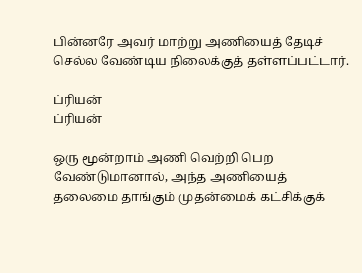பின்னரே அவர் மாற்று அணியைத் தேடிச் செல்ல வேண்டிய நிலைக்குத் தள்ளப்பட்டார்.

ப்ரியன்
ப்ரியன்

ஒரு மூன்றாம் அணி வெற்றி பெற வேண்டுமானால், அந்த அணியைத் தலைமை தாங்கும் முதன்மைக் கட்சிக்குக்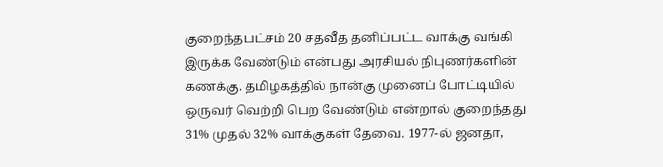குறைந்தபட்சம் 20 சதவீத தனிப்பட்ட வாக்கு வங்கி இருக்க வேண்டும் என்பது அரசியல் நிபுணர்களின் கணக்கு. தமிழகத்தில் நான்கு முனைப் போட்டியில் ஒருவர் வெற்றி பெற வேண்டும் என்றால் குறைந்தது 31% முதல் 32% வாக்குகள் தேவை. 1977-ல் ஜனதா,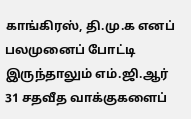காங்கிரஸ், தி.மு.க எனப் பலமுனைப் போட்டி இருந்தாலும் எம்.ஜி.ஆர் 31 சதவீத வாக்குகளைப்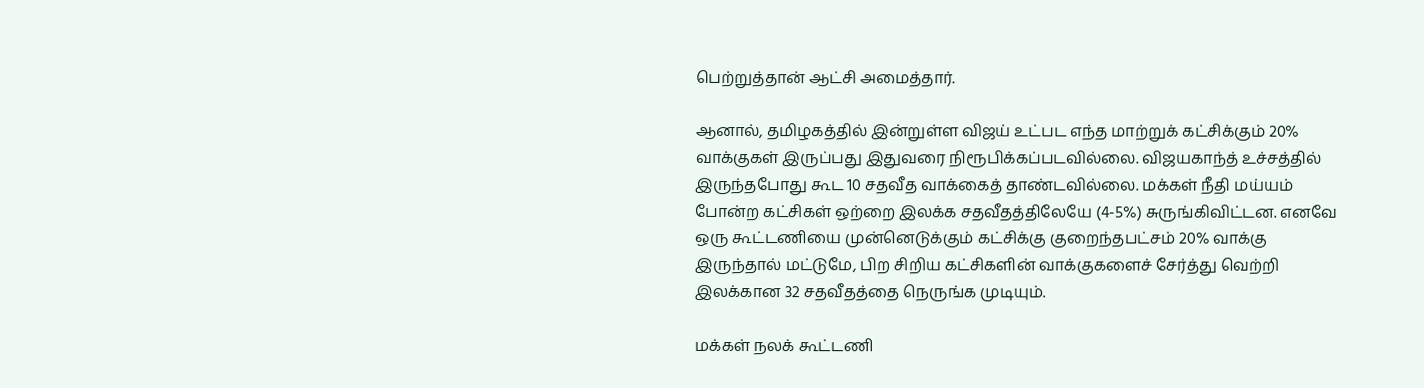பெற்றுத்தான் ஆட்சி அமைத்தார்.

ஆனால், தமிழகத்தில் இன்றுள்ள விஜய் உட்பட எந்த மாற்றுக் கட்சிக்கும் 20% வாக்குகள் இருப்பது இதுவரை நிரூபிக்கப்படவில்லை. விஜயகாந்த் உச்சத்தில் இருந்தபோது கூட 10 சதவீத வாக்கைத் தாண்டவில்லை. மக்கள் நீதி மய்யம் போன்ற கட்சிகள் ஒற்றை இலக்க சதவீதத்திலேயே (4-5%) சுருங்கிவிட்டன. எனவே ஒரு கூட்டணியை முன்னெடுக்கும் கட்சிக்கு குறைந்தபட்சம் 20% வாக்கு இருந்தால் மட்டுமே, பிற சிறிய கட்சிகளின் வாக்குகளைச் சேர்த்து வெற்றி இலக்கான 32 சதவீதத்தை நெருங்க முடியும்.

மக்கள் நலக் கூட்டணி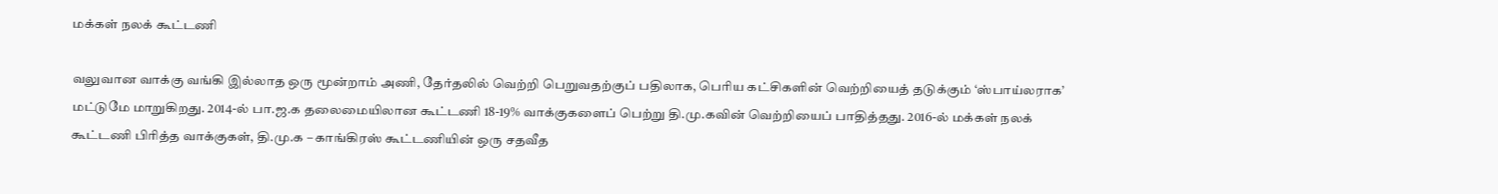மக்கள் நலக் கூட்டணி

வலுவான வாக்கு வங்கி இல்லாத ஒரு மூன்றாம் அணி, தேர்தலில் வெற்றி பெறுவதற்குப் பதிலாக, பெரிய கட்சிகளின் வெற்றியைத் தடுக்கும் ‘ஸ்பாய்லராக’ மட்டுமே மாறுகிறது. 2014-ல் பா.ஜ.க தலைமையிலான கூட்டணி 18-19% வாக்குகளைப் பெற்று தி.மு.கவின் வெற்றியைப் பாதித்தது. 2016-ல் மக்கள் நலக் கூட்டணி பிரித்த வாக்குகள், தி.மு.க – காங்கிரஸ் கூட்டணியின் ஒரு சதவீத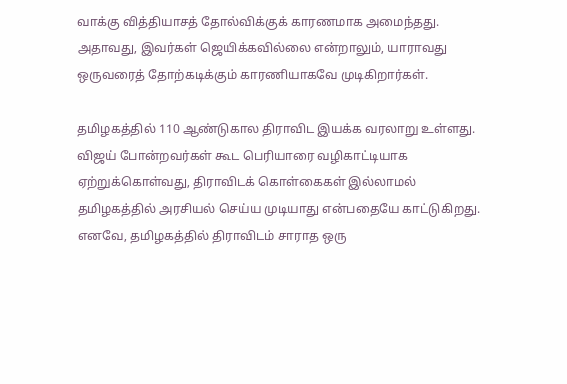வாக்கு வித்தியாசத் தோல்விக்குக் காரணமாக அமைந்தது. அதாவது, இவர்கள் ஜெயிக்கவில்லை என்றாலும், யாராவது ஒருவரைத் தோற்கடிக்கும் காரணியாகவே முடிகிறார்கள்.

தமிழகத்தில் 110 ஆண்டுகால திராவிட இயக்க வரலாறு உள்ளது. விஜய் போன்றவர்கள் கூட பெரியாரை வழிகாட்டியாக ஏற்றுக்கொள்வது, திராவிடக் கொள்கைகள் இல்லாமல் தமிழகத்தில் அரசியல் செய்ய முடியாது என்பதையே காட்டுகிறது. எனவே, தமிழகத்தில் திராவிடம் சாராத ஒரு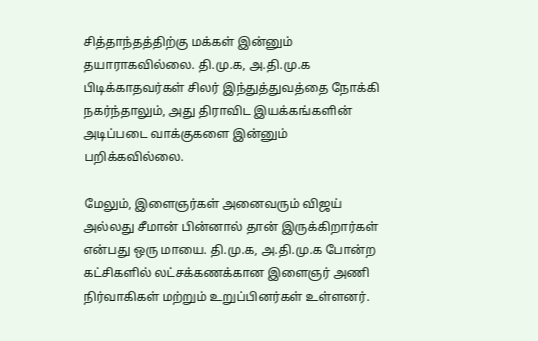சித்தாந்தத்திற்கு மக்கள் இன்னும் தயாராகவில்லை. தி.மு.க, அ.தி.மு.க பிடிக்காதவர்கள் சிலர் இந்துத்துவத்தை நோக்கி நகர்ந்தாலும், அது திராவிட இயக்கங்களின் அடிப்படை வாக்குகளை இன்னும் பறிக்கவில்லை.

மேலும், இளைஞர்கள் அனைவரும் விஜய் அல்லது சீமான் பின்னால் தான் இருக்கிறார்கள் என்பது ஒரு மாயை. தி.மு.க, அ.தி.மு.க போன்ற கட்சிகளில் லட்சக்கணக்கான இளைஞர் அணி நிர்வாகிகள் மற்றும் உறுப்பினர்கள் உள்ளனர்.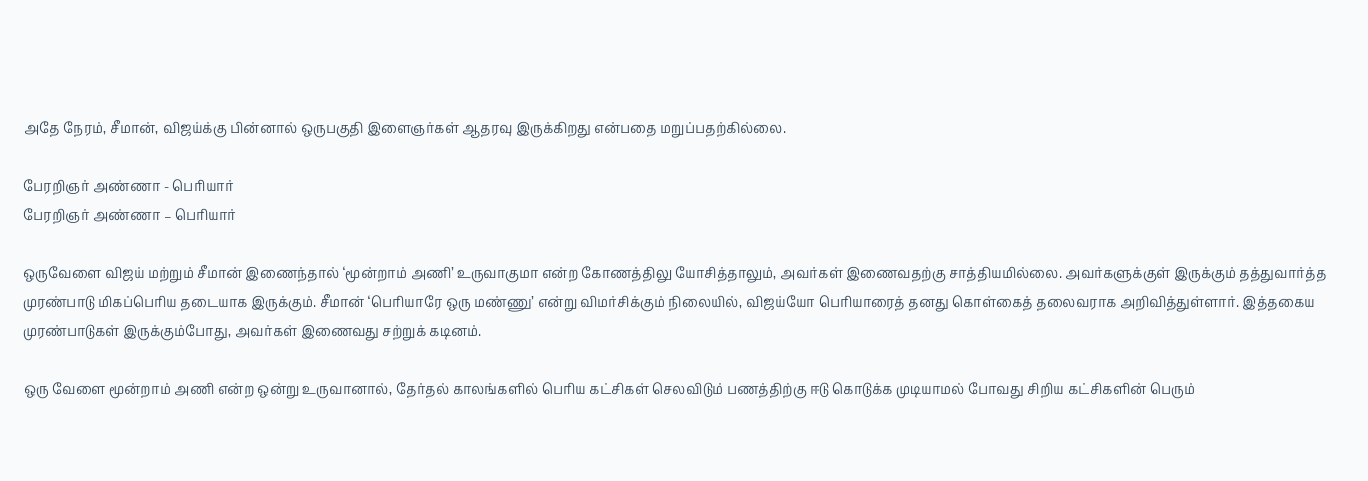அதே நேரம், சீமான், விஜய்க்கு பின்னால் ஒருபகுதி இளைஞர்கள் ஆதரவு இருக்கிறது என்பதை மறுப்பதற்கில்லை.

பேரறிஞர் அண்ணா - பெரியார்
பேரறிஞர் அண்ணா – பெரியார்

ஒருவேளை விஜய் மற்றும் சீமான் இணைந்தால் ‘மூன்றாம் அணி’ உருவாகுமா என்ற கோணத்திலு யோசித்தாலும், அவர்கள் இணைவதற்கு சாத்தியமில்லை. அவர்களுக்குள் இருக்கும் தத்துவார்த்த முரண்பாடு மிகப்பெரிய தடையாக இருக்கும். சீமான் ‘பெரியாரே ஒரு மண்ணு’ என்று விமர்சிக்கும் நிலையில், விஜய்யோ பெரியாரைத் தனது கொள்கைத் தலைவராக அறிவித்துள்ளார். இத்தகைய முரண்பாடுகள் இருக்கும்போது, அவர்கள் இணைவது சற்றுக் கடினம்.

ஒரு வேளை மூன்றாம் அணி என்ற ஒன்று உருவானால், தேர்தல் காலங்களில் பெரிய கட்சிகள் செலவிடும் பணத்திற்கு ஈடு கொடுக்க முடியாமல் போவது சிறிய கட்சிகளின் பெரும்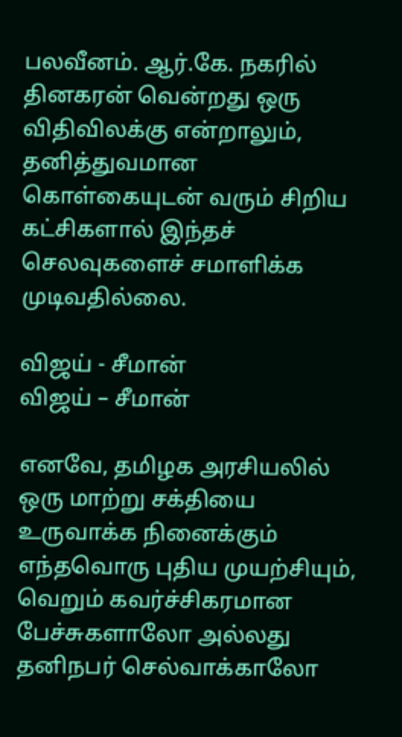பலவீனம். ஆர்.கே. நகரில் தினகரன் வென்றது ஒரு விதிவிலக்கு என்றாலும், தனித்துவமான கொள்கையுடன் வரும் சிறிய கட்சிகளால் இந்தச் செலவுகளைச் சமாளிக்க முடிவதில்லை.

விஜய் - சீமான்
விஜய் – சீமான்

எனவே, தமிழக அரசியலில் ஒரு மாற்று சக்தியை உருவாக்க நினைக்கும் எந்தவொரு புதிய முயற்சியும், வெறும் கவர்ச்சிகரமான பேச்சுகளாலோ அல்லது தனிநபர் செல்வாக்காலோ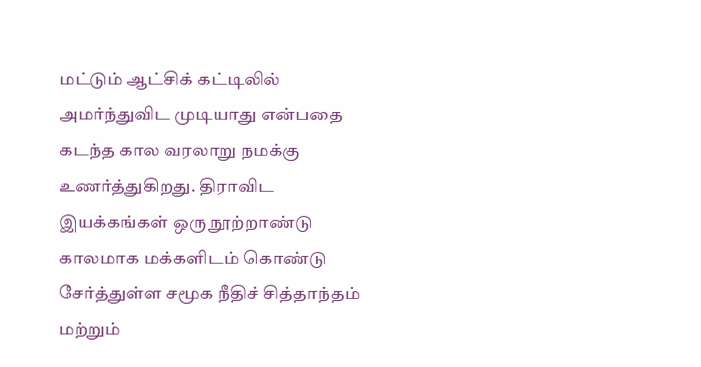மட்டும் ஆட்சிக் கட்டிலில் அமர்ந்துவிட முடியாது என்பதை கடந்த கால வரலாறு நமக்கு உணர்த்துகிறது. திராவிட இயக்கங்கள் ஒரு நூற்றாண்டு காலமாக மக்களிடம் கொண்டு சேர்த்துள்ள சமூக நீதிச் சித்தாந்தம் மற்றும்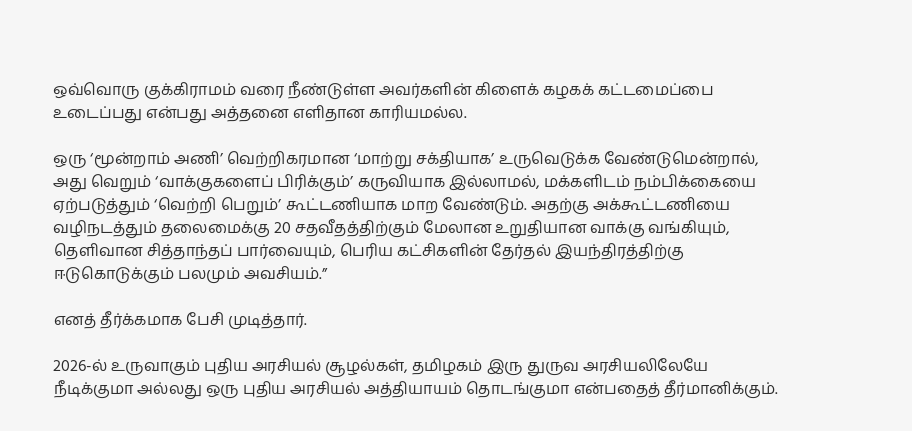ஒவ்வொரு குக்கிராமம் வரை நீண்டுள்ள அவர்களின் கிளைக் கழகக் கட்டமைப்பை உடைப்பது என்பது அத்தனை எளிதான காரியமல்ல.

ஒரு ‘மூன்றாம் அணி’ வெற்றிகரமான ‘மாற்று சக்தியாக’ உருவெடுக்க வேண்டுமென்றால், அது வெறும் ‘வாக்குகளைப் பிரிக்கும்’ கருவியாக இல்லாமல், மக்களிடம் நம்பிக்கையை ஏற்படுத்தும் ‘வெற்றி பெறும்’ கூட்டணியாக மாற வேண்டும். அதற்கு அக்கூட்டணியை வழிநடத்தும் தலைமைக்கு 20 சதவீதத்திற்கும் மேலான உறுதியான வாக்கு வங்கியும், தெளிவான சித்தாந்தப் பார்வையும், பெரிய கட்சிகளின் தேர்தல் இயந்திரத்திற்கு ஈடுகொடுக்கும் பலமும் அவசியம்.”

எனத் தீர்க்கமாக பேசி முடித்தார்.

2026-ல் உருவாகும் புதிய அரசியல் சூழல்கள், தமிழகம் இரு துருவ அரசியலிலேயே நீடிக்குமா அல்லது ஒரு புதிய அரசியல் அத்தியாயம் தொடங்குமா என்பதைத் தீர்மானிக்கும்.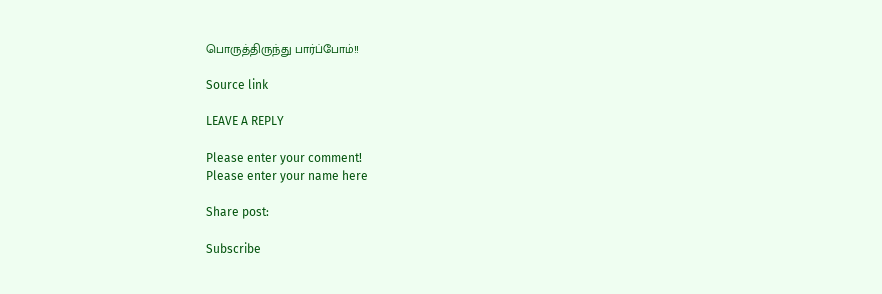பொருத்திருந்து பார்ப்போம்!!

Source link

LEAVE A REPLY

Please enter your comment!
Please enter your name here

Share post:

Subscribe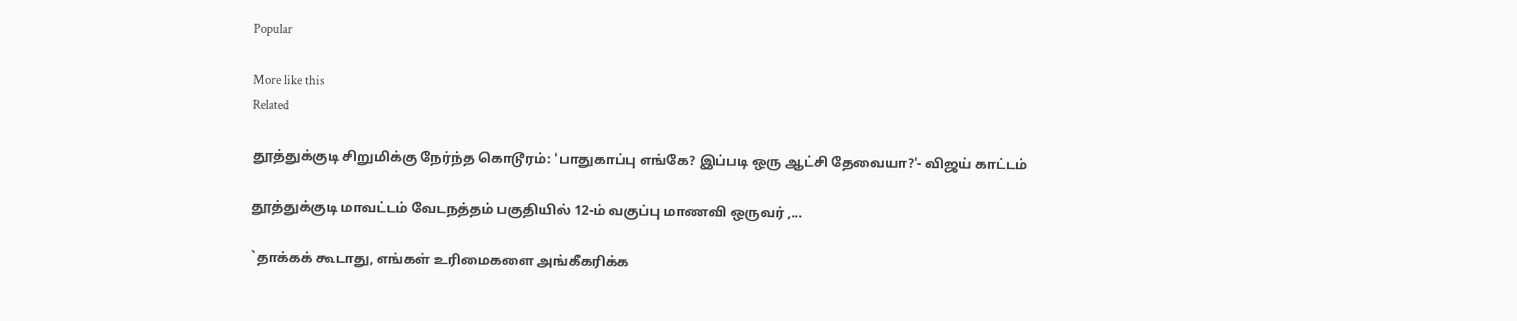Popular

More like this
Related

தூத்துக்குடி சிறுமிக்கு நேர்ந்த கொடூரம்: 'பாதுகாப்பு எங்கே? இப்படி ஒரு ஆட்சி தேவையா?'- விஜய் காட்டம்

தூத்துக்குடி மாவட்டம் வேடநத்தம் பகுதியில் 12-ம் வகுப்பு மாணவி ஒருவர் ,...

`தாக்கக் கூடாது, எங்கள் உரிமைகளை அங்கீகரிக்க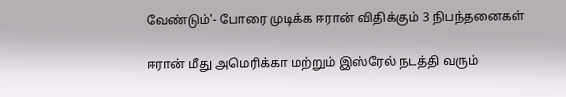வேண்டும்'- போரை முடிக்க ஈரான் விதிக்கும் 3 நிபந்தனைகள்

ஈரான் மீது அமெரிக்கா மற்றும் இஸ்ரேல் நடத்தி வரும்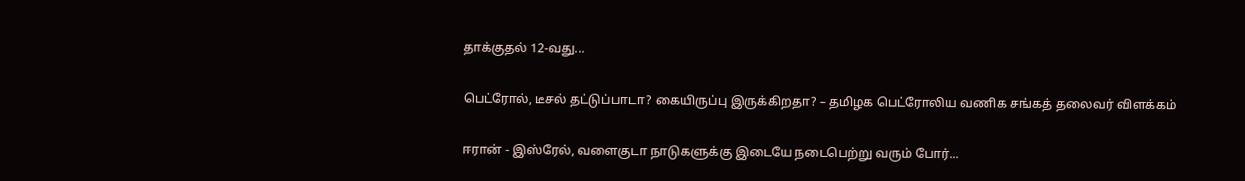தாக்குதல் 12-வது...

பெட்ரோல், டீசல் தட்டுப்பாடா? கையிருப்பு இருக்கிறதா? – தமிழக பெட்ரோலிய வணிக சங்கத் தலைவர் விளக்கம்

ஈரான் - இஸ்ரேல், வளைகுடா நாடுகளுக்கு இடையே நடைபெற்று வரும் போர்...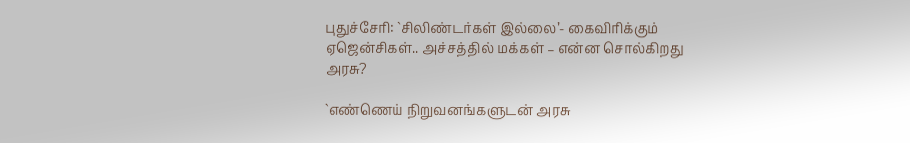புதுச்சேரி: `சிலிண்டர்கள் இல்லை’- கைவிரிக்கும் ஏஜென்சிகள்.. அச்சத்தில் மக்கள் – என்ன சொல்கிறது அரசு?

`எண்ணெய் நிறுவனங்களுடன் அரசு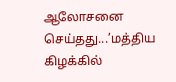ஆலோசனை செய்தது...’மத்திய கிழக்கில்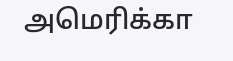அமெரிக்கா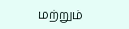மற்றும்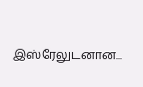இஸ்ரேலுடனான...